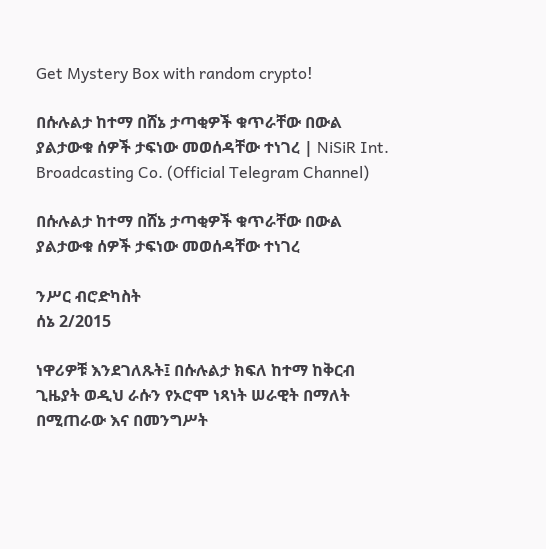Get Mystery Box with random crypto!

በሱሉልታ ከተማ በሸኔ ታጣቂዎች ቁጥራቸው በውል ያልታውቁ ሰዎች ታፍነው መወሰዳቸው ተነገረ | NiSiR Int. Broadcasting Co. (Official Telegram Channel)

በሱሉልታ ከተማ በሸኔ ታጣቂዎች ቁጥራቸው በውል ያልታውቁ ሰዎች ታፍነው መወሰዳቸው ተነገረ

ንሥር ብሮድካስት
ሰኔ 2/2015

ነዋሪዎቹ እንደገለጹት፤ በሱሉልታ ክፍለ ከተማ ከቅርብ ጊዜያት ወዲህ ራሱን የኦሮሞ ነጻነት ሠራዊት በማለት በሚጠራው እና በመንግሥት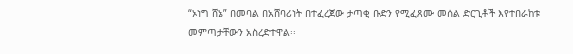“ኦነግ ሸኔ” በመባል በአሸባሪነት በተፈረጀው ታጣቂ ቡድን የሚፈጸሙ መሰል ድርጊቶች እየተበራከቱ መምጣታቸውን አስረድተዋል፡፡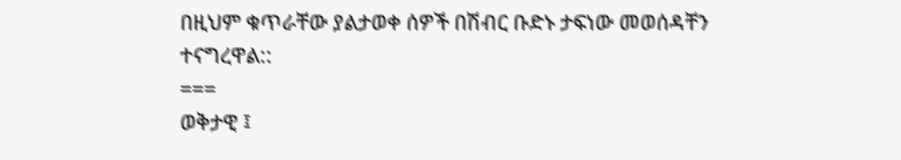በዚህም ቁጥራቸው ያልታወቀ ሰዎች በሽብር ቡድኑ ታፍነው መወሰዳቸን ተናግረዋል::
===
ወቅታዊ ፤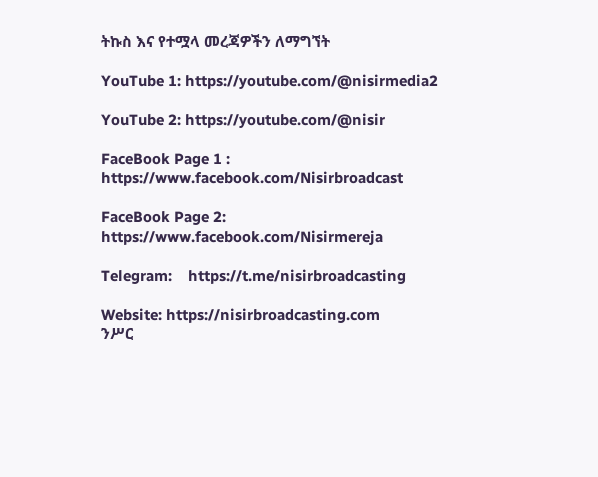ትኩስ እና የተሟላ መረጃዎችን ለማግኘት

YouTube 1: https://youtube.com/@nisirmedia2

YouTube 2: https://youtube.com/@nisir

FaceBook Page 1 :    https://www.facebook.com/Nisirbroadcast

FaceBook Page 2:  https://www.facebook.com/Nisirmereja

Telegram:    https://t.me/nisirbroadcasting

Website: https://nisirbroadcasting.com
ንሥር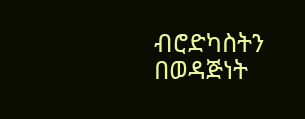ብሮድካስትን በወዳጅነት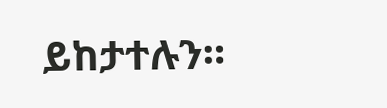ይከታተሉን።